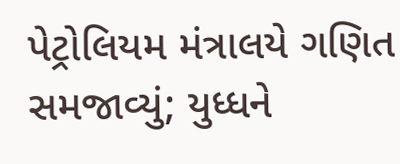પેટ્રોલિયમ મંત્રાલયે ગણિત સમજાવ્યું; યુધ્ધને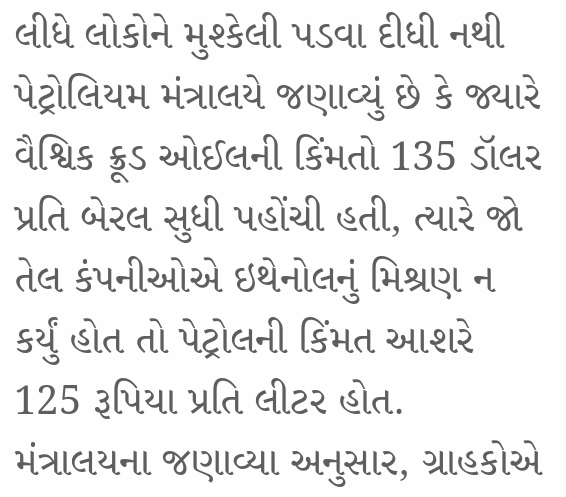લીધે લોકોને મુશ્કેલી પડવા દીધી નથી
પેટ્રોલિયમ મંત્રાલયે જણાવ્યું છે કે જ્યારે વૈશ્વિક ક્રૂડ ઓઈલની કિંમતો 135 ડૉલર પ્રતિ બેરલ સુધી પહોંચી હતી, ત્યારે જો તેલ કંપનીઓએ ઇથેનોલનું મિશ્રણ ન કર્યું હોત તો પેટ્રોલની કિંમત આશરે 125 રૂપિયા પ્રતિ લીટર હોત. મંત્રાલયના જણાવ્યા અનુસાર, ગ્રાહકોએ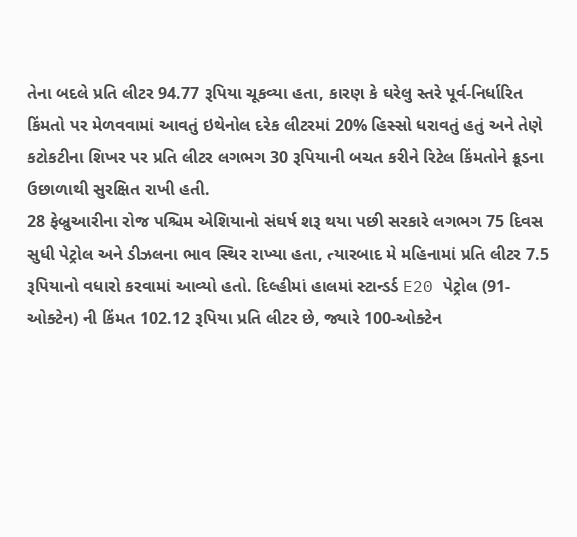તેના બદલે પ્રતિ લીટર 94.77 રૂપિયા ચૂકવ્યા હતા, કારણ કે ઘરેલુ સ્તરે પૂર્વ-નિર્ધારિત કિંમતો પર મેળવવામાં આવતું ઇથેનોલ દરેક લીટરમાં 20% હિસ્સો ધરાવતું હતું અને તેણે કટોકટીના શિખર પર પ્રતિ લીટર લગભગ 30 રૂપિયાની બચત કરીને રિટેલ કિંમતોને ક્રૂડના ઉછાળાથી સુરક્ષિત રાખી હતી.
28 ફેબ્રુઆરીના રોજ પશ્ચિમ એશિયાનો સંઘર્ષ શરૂ થયા પછી સરકારે લગભગ 75 દિવસ સુધી પેટ્રોલ અને ડીઝલના ભાવ સ્થિર રાખ્યા હતા, ત્યારબાદ મે મહિનામાં પ્રતિ લીટર 7.5 રૂપિયાનો વધારો કરવામાં આવ્યો હતો. દિલ્હીમાં હાલમાં સ્ટાન્ડર્ડ E20 પેટ્રોલ (91-ઓક્ટેન) ની કિંમત 102.12 રૂપિયા પ્રતિ લીટર છે, જ્યારે 100-ઓક્ટેન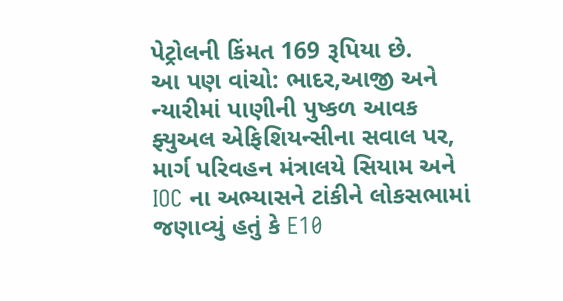પેટ્રોલની કિંમત 169 રૂપિયા છે.
આ પણ વાંચો: ભાદર,આજી અને ન્યારીમાં પાણીની પુષ્કળ આવક
ફ્યુઅલ એફિશિયન્સીના સવાલ પર, માર્ગ પરિવહન મંત્રાલયે સિયામ અને IOC ના અભ્યાસને ટાંકીને લોકસભામાં જણાવ્યું હતું કે E10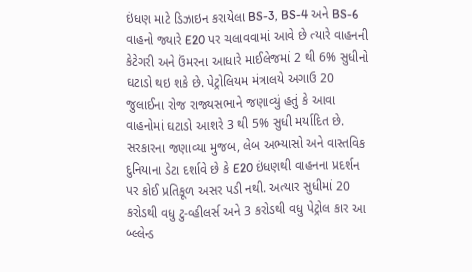ઇંધણ માટે ડિઝાઇન કરાયેલા BS-3, BS-4 અને BS-6 વાહનો જ્યારે E20 પર ચલાવવામાં આવે છે ત્યારે વાહનની કેટેગરી અને ઉંમરના આધારે માઈલેજમાં 2 થી 6% સુધીનો ઘટાડો થઇ શકે છે. પેટ્રોલિયમ મંત્રાલયે અગાઉ 20 જુલાઈના રોજ રાજ્યસભાને જણાવ્યું હતું કે આવા વાહનોમાં ઘટાડો આશરે 3 થી 5% સુધી મર્યાદિત છે.
સરકારના જણાવ્યા મુજબ, લેબ અભ્યાસો અને વાસ્તવિક દુનિયાના ડેટા દર્શાવે છે કે E20 ઇંધણથી વાહનના પ્રદર્શન પર કોઈ પ્રતિકૂળ અસર પડી નથી. અત્યાર સુધીમાં 20 કરોડથી વધુ ટુ-વ્હીલર્સ અને 3 કરોડથી વધુ પેટ્રોલ કાર આ બ્લ્લેન્ડ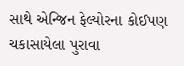સાથે એન્જિન ફેલ્યોરના કોઈપણ ચકાસાયેલા પુરાવા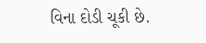વિના દોડી ચૂકી છે.